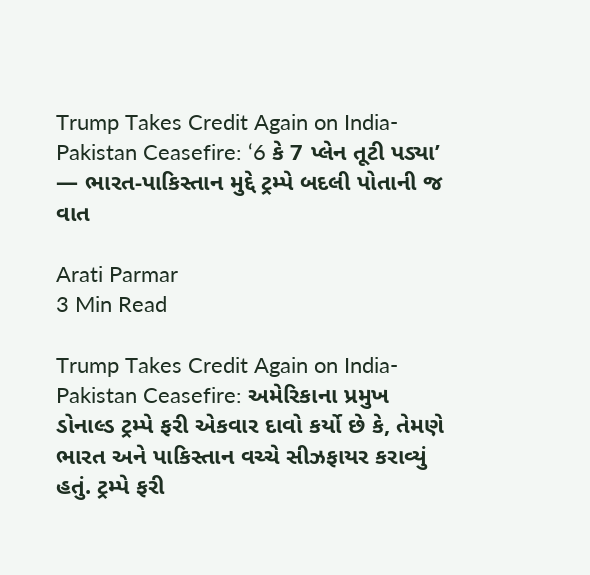Trump Takes Credit Again on India-Pakistan Ceasefire: ‘6 કે 7 પ્લેન તૂટી પડ્યા’ — ભારત-પાકિસ્તાન મુદ્દે ટ્રમ્પે બદલી પોતાની જ વાત

Arati Parmar
3 Min Read

Trump Takes Credit Again on India-Pakistan Ceasefire: અમેરિકાના પ્રમુખ ડોનાલ્ડ ટ્રમ્પે ફરી એકવાર દાવો કર્યો છે કે, તેમણે ભારત અને પાકિસ્તાન વચ્ચે સીઝફાયર કરાવ્યું હતું. ટ્રમ્પે ફરી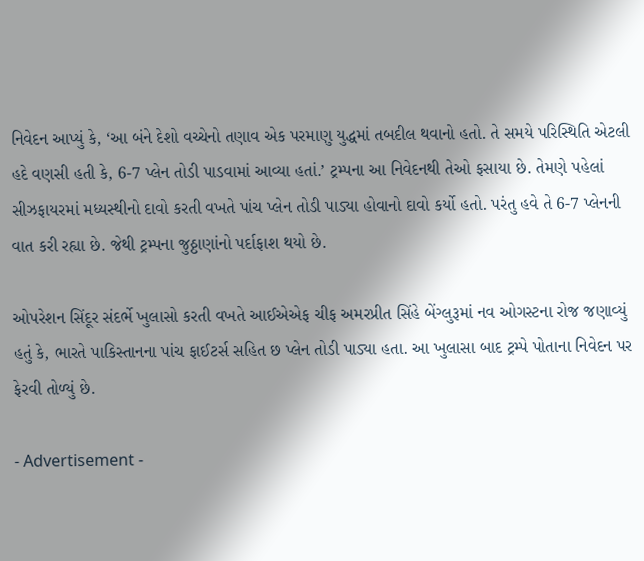નિવેદન આપ્યું કે, ‘આ બંને દેશો વચ્ચેનો તણાવ એક પરમાણુ યુદ્ધમાં તબદીલ થવાનો હતો. તે સમયે પરિસ્થિતિ એટલી હદે વણસી હતી કે, 6-7 પ્લેન તોડી પાડવામાં આવ્યા હતાં.’ ટ્રમ્પના આ નિવેદનથી તેઓ ફસાયા છે. તેમણે પહેલાં સીઝફાયરમાં મધ્યસ્થીનો દાવો કરતી વખતે પાંચ પ્લેન તોડી પાડ્યા હોવાનો દાવો કર્યો હતો. પરંતુ હવે તે 6-7 પ્લેનની વાત કરી રહ્યા છે. જેથી ટ્રમ્પના જુઠ્ઠાણાંનો પર્દાફાશ થયો છે.

ઓપરેશન સિંદૂર સંદર્ભે ખુલાસો કરતી વખતે આઈએએફ ચીફ અમરપ્રીત સિંહે બેંગ્લુરૂમાં નવ ઓગસ્ટના રોજ જણાવ્યું હતું કે, ભારતે પાકિસ્તાનના પાંચ ફાઈટર્સ સહિત છ પ્લેન તોડી પાડ્યા હતા. આ ખુલાસા બાદ ટ્રમ્પે પોતાના નિવેદન પર ફેરવી તોળ્યું છે.

- Advertisement -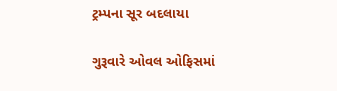ટ્રમ્પના સૂર બદલાયા

ગુરૂવારે ઓવલ ઓફિસમાં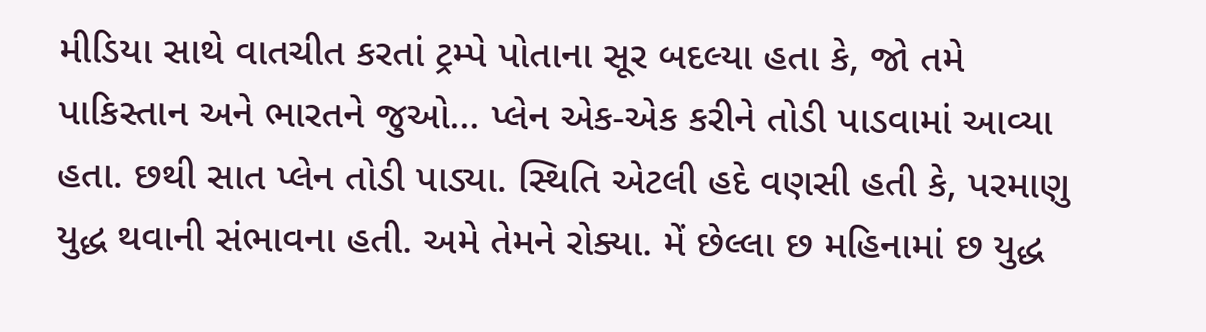મીડિયા સાથે વાતચીત કરતાં ટ્રમ્પે પોતાના સૂર બદલ્યા હતા કે, જો તમે પાકિસ્તાન અને ભારતને જુઓ… પ્લેન એક-એક કરીને તોડી પાડવામાં આવ્યા હતા. છથી સાત પ્લેન તોડી પાડ્યા. સ્થિતિ એટલી હદે વણસી હતી કે, પરમાણુ યુદ્ધ થવાની સંભાવના હતી. અમે તેમને રોક્યા. મેં છેલ્લા છ મહિનામાં છ યુદ્ધ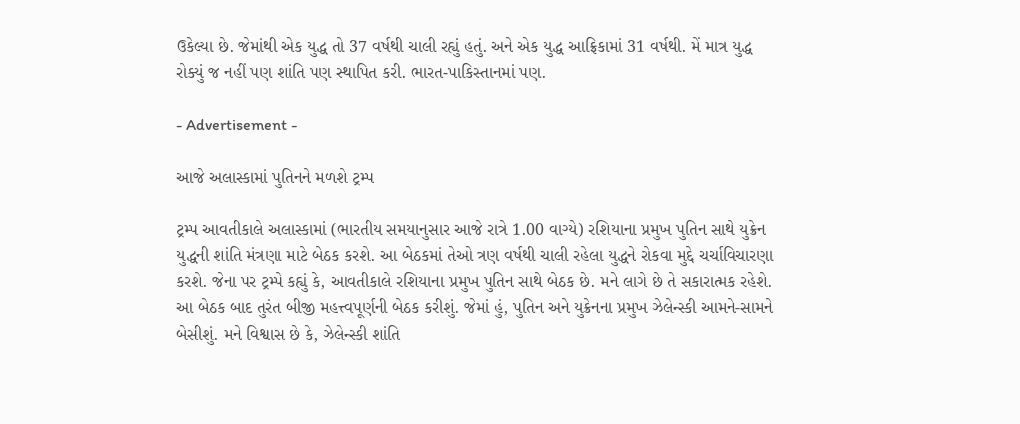ઉકેલ્યા છે. જેમાંથી એક યુદ્ધ તો 37 વર્ષથી ચાલી રહ્યું હતું. અને એક યુદ્ધ આફ્રિકામાં 31 વર્ષથી. મેં માત્ર યુદ્ધ રોક્યું જ નહીં પણ શાંતિ પણ સ્થાપિત કરી. ભારત-પાકિસ્તાનમાં પણ.

- Advertisement -

આજે અલાસ્કામાં પુતિનને મળશે ટ્રમ્પ

ટ્રમ્પ આવતીકાલે અલાસ્કામાં (ભારતીય સમયાનુસાર આજે રાત્રે 1.00 વાગ્યે) રશિયાના પ્રમુખ પુતિન સાથે યુક્રેન યુદ્ધની શાંતિ મંત્રણા માટે બેઠક કરશે. આ બેઠકમાં તેઓ ત્રણ વર્ષથી ચાલી રહેલા યુદ્ધને રોકવા મુદ્દે ચર્ચાવિચારણા કરશે. જેના પર ટ્રમ્પે કહ્યું કે, આવતીકાલે રશિયાના પ્રમુખ પુતિન સાથે બેઠક છે. મને લાગે છે તે સકારાત્મક રહેશે. આ બેઠક બાદ તુરંત બીજી મહત્ત્વપૂર્ણની બેઠક કરીશું. જેમાં હું, પુતિન અને યુક્રેનના પ્રમુખ ઝેલેન્સ્કી આમને-સામને બેસીશું. મને વિશ્વાસ છે કે, ઝેલેન્સ્કી શાંતિ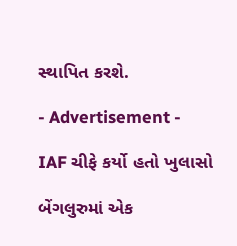સ્થાપિત કરશે.

- Advertisement -

IAF ચીફે કર્યો હતો ખુલાસો

બેંગલુરુમાં એક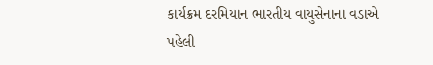કાર્યક્રમ દરમિયાન ભારતીય વાયુસેનાના વડાએ પહેલી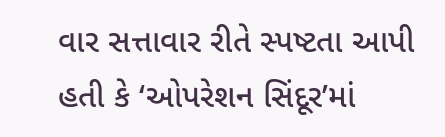વાર સત્તાવાર રીતે સ્પષ્ટતા આપી હતી કે ‘ઓપરેશન સિંદૂર’માં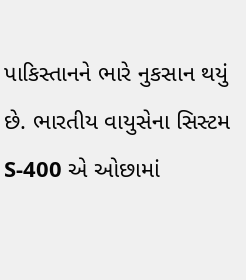પાકિસ્તાનને ભારે નુકસાન થયું છે. ભારતીય વાયુસેના સિસ્ટમ S-400 એ ઓછામાં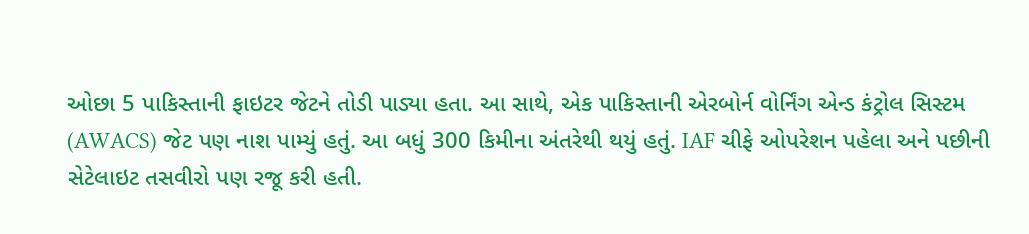ઓછા 5 પાકિસ્તાની ફાઇટર જેટને તોડી પાડ્યા હતા. આ સાથે, એક પાકિસ્તાની એરબોર્ન વોર્નિંગ એન્ડ કંટ્રોલ સિસ્ટમ (AWACS) જેટ પણ નાશ પામ્યું હતું. આ બધું 300 કિમીના અંતરેથી થયું હતું. IAF ચીફે ઓપરેશન પહેલા અને પછીની સેટેલાઇટ તસવીરો પણ રજૂ કરી હતી.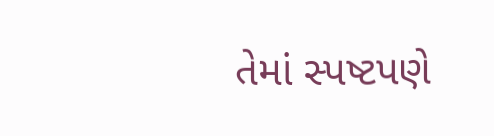તેમાં સ્પષ્ટપણે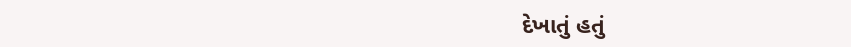દેખાતું હતું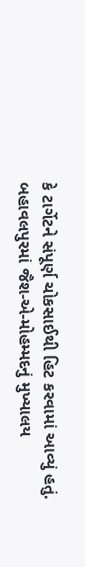કે ટાર્ગેટને સંપૂર્ણ ચોકસાઈથી હિટ કરવામાં આવ્યું હતું. બહાવલપુરમાં જૈશ-એ-મોહમ્મદનું મુખ્યાલય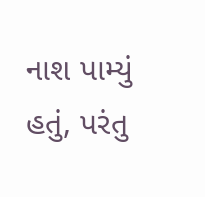નાશ પામ્યું હતું, પરંતુ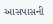આસપાસની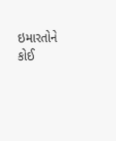ઇમારતોને કોઈ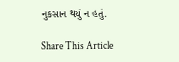નુકસાન થયું ન હતું.

Share This Article